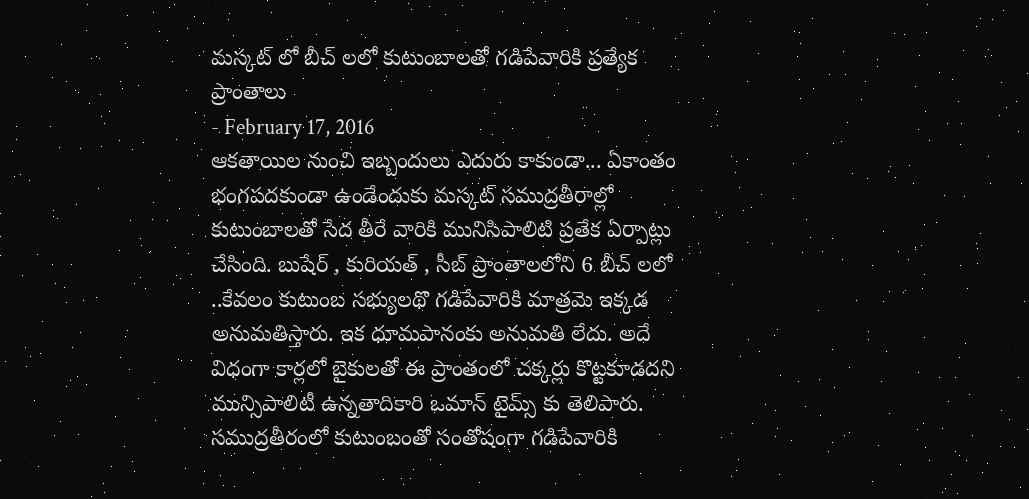మస్కట్ లో బీచ్ లలో కుటుంబాలతో గడిపేవారికి ప్రత్యేక ప్రాంతాలు
- February 17, 2016
ఆకతాయిల నుంచి ఇబ్బందులు ఎదురు కాకుండా... ఏకాంతం భంగపదకుండా ఉండేందుకు మస్కట్ సముద్రతీరాల్లో కుటుంబాలతో సేద తీరే వారికి మునిసిపాలిటి ప్రతేక ఏర్పాట్లు చేసింది. బుషేర్ , కురియత్ , సీబ్ ప్రాంతాలలోని 6 బీచ్ లలో ..కేవలం కుటుంబ సభ్యులథొ గడిపేవారికి మాత్రమె ఇక్కడ అనుమతిస్తారు. ఇక ధూమపానంకు అనుమతి లేదు. అదే విధంగా కార్లలో బైకులతో ఈ ప్రాంతంలో చక్కర్లు కొట్టకూడదని మున్సిపాలిటీ ఉన్నతాదికారి ఒమాన్ టైమ్స్ కు తెలిపారు. సముద్రతీరంలో కుటుంబంతో సంతోషంగా గడిపేవారికి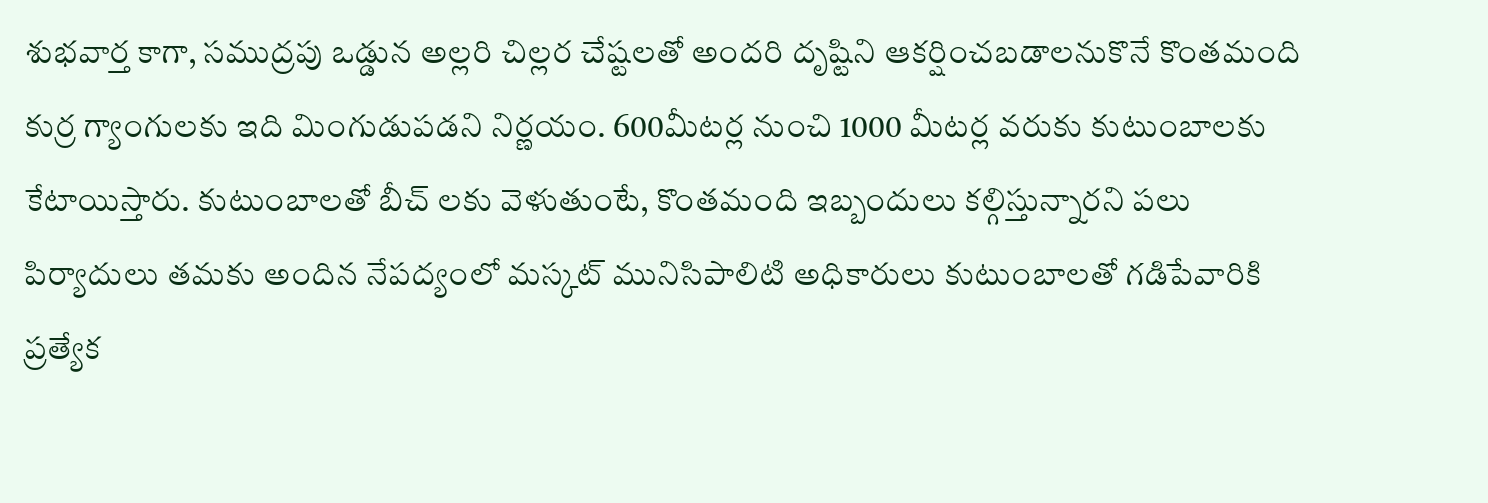శుభవార్త కాగా, సముద్రపు ఒడ్డున అల్లరి చిల్లర చేష్టలతో అందరి దృష్టిని ఆకర్షించబడాలనుకొనే కొంతమంది కుర్ర గ్యాంగులకు ఇది మింగుడుపడని నిర్ణయం. 600మీటర్ల నుంచి 1000 మీటర్ల వరుకు కుటుంబాలకు కేటాయిస్తారు. కుటుంబాలతో బీచ్ లకు వెళుతుంటే, కొంతమంది ఇబ్బందులు కల్గిస్తున్నారని పలు పిర్యాదులు తమకు అందిన నేపద్యంలో మస్కట్ మునిసిపాలిటి అధికారులు కుటుంబాలతో గడిపేవారికి ప్రత్యేక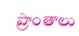ప్రాంతాలు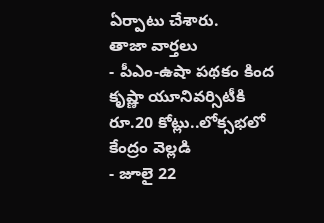ఏర్పాటు చేశారు.
తాజా వార్తలు
- పీఎం-ఉషా పథకం కింద కృష్ణా యూనివర్సిటీకి రూ.20 కోట్లు..లోక్సభలో కేంద్రం వెల్లడి
- జూలై 22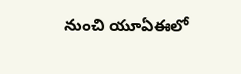నుంచి యూఏఈలో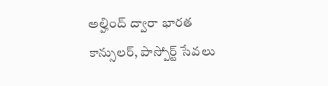అల్హింద్ ద్వారా భారత కాన్సులర్, పాస్పోర్ట్ సేవలు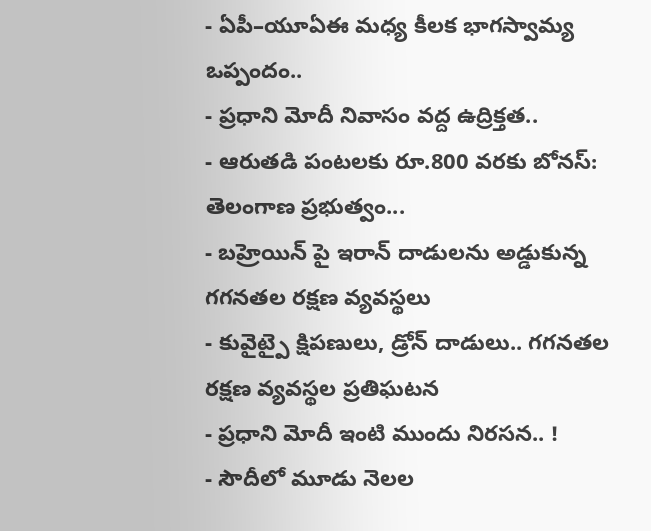- ఏపీ–యూఏఈ మధ్య కీలక భాగస్వామ్య ఒప్పందం..
- ప్రధాని మోదీ నివాసం వద్ద ఉద్రిక్తత..
- ఆరుతడి పంటలకు రూ.800 వరకు బోనస్: తెలంగాణ ప్రభుత్వం...
- బహ్రెయిన్ పై ఇరాన్ దాడులను అడ్డుకున్న గగనతల రక్షణ వ్యవస్థలు
- కువైట్పై క్షిపణులు, డ్రోన్ దాడులు.. గగనతల రక్షణ వ్యవస్థల ప్రతిఘటన
- ప్రధాని మోదీ ఇంటి ముందు నిరసన.. !
- సౌదీలో మూడు నెలల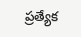ప్రత్యేక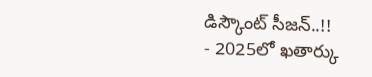డిస్కౌంట్ సీజన్..!!
- 2025లో ఖతార్కు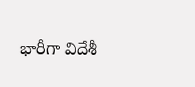భారీగా విదేశీ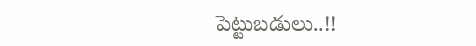పెట్టుబడులు..!!